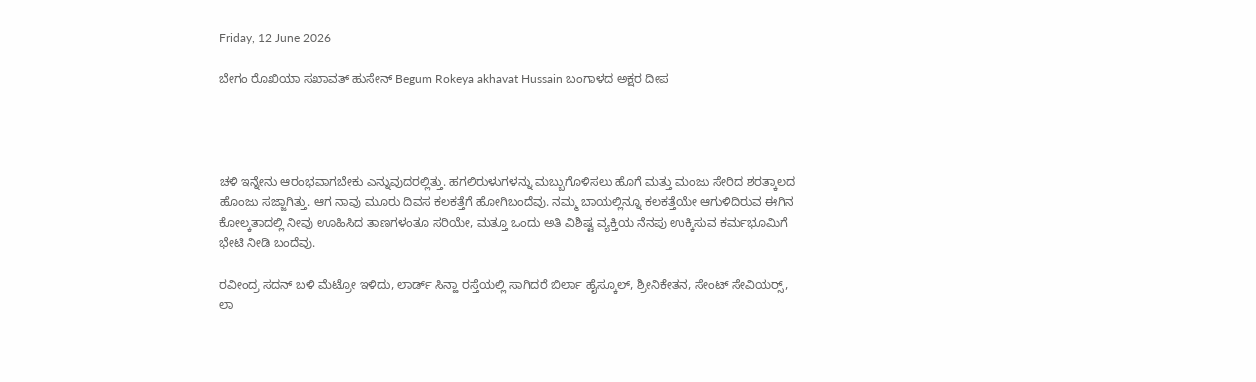Friday, 12 June 2026

ಬೇಗಂ ರೊಖಿಯಾ ಸಖಾವತ್ ಹುಸೇನ್ Begum Rokeya akhavat Hussain ಬಂಗಾಳದ ಅಕ್ಷರ ದೀಪ




ಚಳಿ ಇನ್ನೇನು ಆರಂಭವಾಗಬೇಕು ಎನ್ನುವುದರಲ್ಲಿತ್ತು. ಹಗಲಿರುಳುಗಳನ್ನು ಮಬ್ಬುಗೊಳಿಸಲು ಹೊಗೆ ಮತ್ತು ಮಂಜು ಸೇರಿದ ಶರತ್ಕಾಲದ ಹೊಂಜು ಸಜ್ಜಾಗಿತ್ತು. ಆಗ ನಾವು ಮೂರು ದಿವಸ ಕಲಕತ್ತೆಗೆ ಹೋಗಿಬಂದೆವು. ನಮ್ಮ ಬಾಯಲ್ಲಿನ್ನೂ ಕಲಕತ್ತೆಯೇ ಆಗುಳಿದಿರುವ ಈಗಿನ ಕೋಲ್ಕತಾದಲ್ಲಿ ನೀವು ಊಹಿಸಿದ ತಾಣಗಳಂತೂ ಸರಿಯೇ, ಮತ್ತೂ ಒಂದು ಅತಿ ವಿಶಿಷ್ಟ ವ್ಯಕ್ತಿಯ ನೆನಪು ಉಕ್ಕಿಸುವ ಕರ್ಮಭೂಮಿಗೆ ಭೇಟಿ ನೀಡಿ ಬಂದೆವು.

ರವೀಂದ್ರ ಸದನ್ ಬಳಿ ಮೆಟ್ರೋ ಇಳಿದು, ಲಾರ್ಡ್ ಸಿನ್ಹಾ ರಸ್ತೆಯಲ್ಲಿ ಸಾಗಿದರೆ ಬಿರ್ಲಾ ಹೈಸ್ಕೂಲ್, ಶ್ರೀನಿಕೇತನ, ಸೇಂಟ್ ಸೇವಿಯರ‍್ಸ್, ಲಾ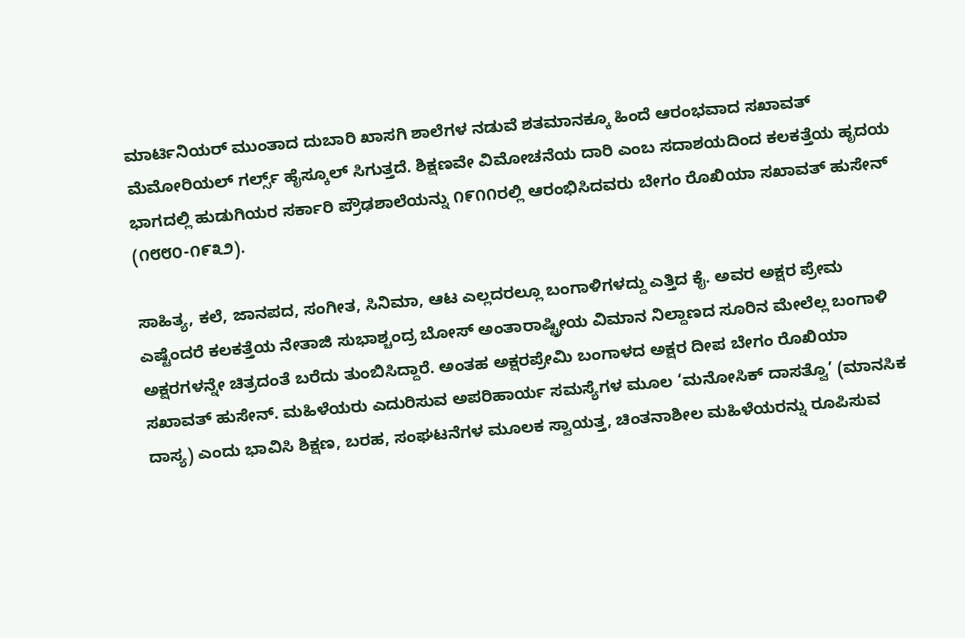ಮಾರ್ಟಿನಿಯರ್ ಮುಂತಾದ ದುಬಾರಿ ಖಾಸಗಿ ಶಾಲೆಗಳ ನಡುವೆ ಶತಮಾನಕ್ಕೂ ಹಿಂದೆ ಆರಂಭವಾದ ಸಖಾವತ್ ಮೆಮೋರಿಯಲ್ ಗರ್ಲ್ಸ್ ಹೈಸ್ಕೂಲ್ ಸಿಗುತ್ತದೆ. ಶಿಕ್ಷಣವೇ ವಿಮೋಚನೆಯ ದಾರಿ ಎಂಬ ಸದಾಶಯದಿಂದ ಕಲಕತ್ತೆಯ ಹೃದಯ ಭಾಗದಲ್ಲಿ ಹುಡುಗಿಯರ ಸರ್ಕಾರಿ ಪ್ರೌಢಶಾಲೆಯನ್ನು ೧೯೧೧ರಲ್ಲಿ ಆರಂಭಿಸಿದವರು ಬೇಗಂ ರೊಖಿಯಾ ಸಖಾವತ್ ಹುಸೇನ್ (೧೮೮೦-೧೯೩೨).

ಸಾಹಿತ್ಯ, ಕಲೆ, ಜಾನಪದ, ಸಂಗೀತ, ಸಿನಿಮಾ, ಆಟ ಎಲ್ಲದರಲ್ಲೂ ಬಂಗಾಳಿಗಳದ್ದು ಎತ್ತಿದ ಕೈ. ಅವರ ಅಕ್ಷರ ಪ್ರೇಮ ಎಷ್ಟೆಂದರೆ ಕಲಕತ್ತೆಯ ನೇತಾಜಿ ಸುಭಾಶ್ಚಂದ್ರ ಬೋಸ್ ಅಂತಾರಾಷ್ಟ್ರೀಯ ವಿಮಾನ ನಿಲ್ದಾಣದ ಸೂರಿನ ಮೇಲೆಲ್ಲ ಬಂಗಾಳಿ ಅಕ್ಷರಗಳನ್ನೇ ಚಿತ್ರದಂತೆ ಬರೆದು ತುಂಬಿಸಿದ್ದಾರೆ. ಅಂತಹ ಅಕ್ಷರಪ್ರೇಮಿ ಬಂಗಾಳದ ಅಕ್ಷರ ದೀಪ ಬೇಗಂ ರೊಖಿಯಾ ಸಖಾವತ್ ಹುಸೇನ್. ಮಹಿಳೆಯರು ಎದುರಿಸುವ ಅಪರಿಹಾರ್ಯ ಸಮಸ್ಯೆಗಳ ಮೂಲ ‘ಮನೋಸಿಕ್ ದಾಸತ್ವೊ’ (ಮಾನಸಿಕ ದಾಸ್ಯ) ಎಂದು ಭಾವಿಸಿ ಶಿಕ್ಷಣ, ಬರಹ, ಸಂಘಟನೆಗಳ ಮೂಲಕ ಸ್ವಾಯತ್ತ, ಚಿಂತನಾಶೀಲ ಮಹಿಳೆಯರನ್ನು ರೂಪಿಸುವ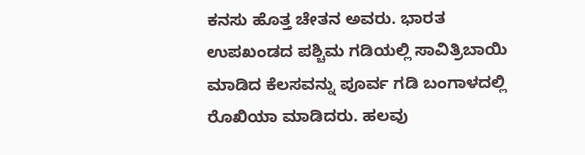ಕನಸು ಹೊತ್ತ ಚೇತನ ಅವರು. ಭಾರತ ಉಪಖಂಡದ ಪಶ್ಚಿಮ ಗಡಿಯಲ್ಲಿ ಸಾವಿತ್ರಿಬಾಯಿ ಮಾಡಿದ ಕೆಲಸವನ್ನು ಪೂರ್ವ ಗಡಿ ಬಂಗಾಳದಲ್ಲಿ ರೊಖಿಯಾ ಮಾಡಿದರು. ಹಲವು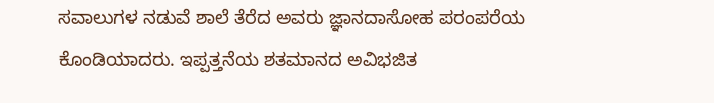ಸವಾಲುಗಳ ನಡುವೆ ಶಾಲೆ ತೆರೆದ ಅವರು ಜ್ಞಾನದಾಸೋಹ ಪರಂಪರೆಯ ಕೊಂಡಿಯಾದರು. ಇಪ್ಪತ್ತನೆಯ ಶತಮಾನದ ಅವಿಭಜಿತ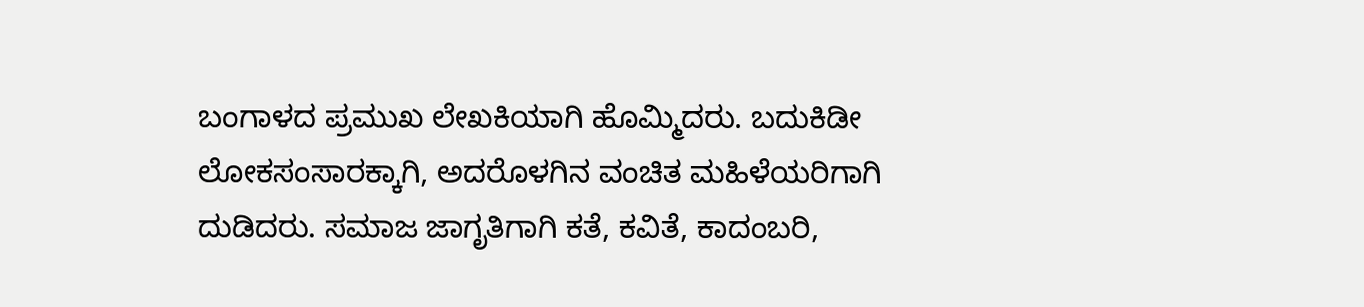ಬಂಗಾಳದ ಪ್ರಮುಖ ಲೇಖಕಿಯಾಗಿ ಹೊಮ್ಮಿದರು. ಬದುಕಿಡೀ ಲೋಕಸಂಸಾರಕ್ಕಾಗಿ, ಅದರೊಳಗಿನ ವಂಚಿತ ಮಹಿಳೆಯರಿಗಾಗಿ ದುಡಿದರು. ಸಮಾಜ ಜಾಗೃತಿಗಾಗಿ ಕತೆ, ಕವಿತೆ, ಕಾದಂಬರಿ,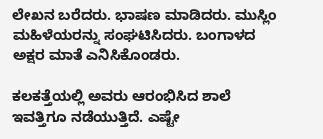ಲೇಖನ ಬರೆದರು. ಭಾಷಣ ಮಾಡಿದರು. ಮುಸ್ಲಿಂ ಮಹಿಳೆಯರನ್ನು ಸಂಘಟಿಸಿದರು. ಬಂಗಾಳದ ಅಕ್ಷರ ಮಾತೆ ಎನಿಸಿಕೊಂಡರು.

ಕಲಕತ್ತೆಯಲ್ಲಿ ಅವರು ಆರಂಭಿಸಿದ ಶಾಲೆ ಇವತ್ತಿಗೂ ನಡೆಯುತ್ತಿದೆ. ಎಷ್ಟೇ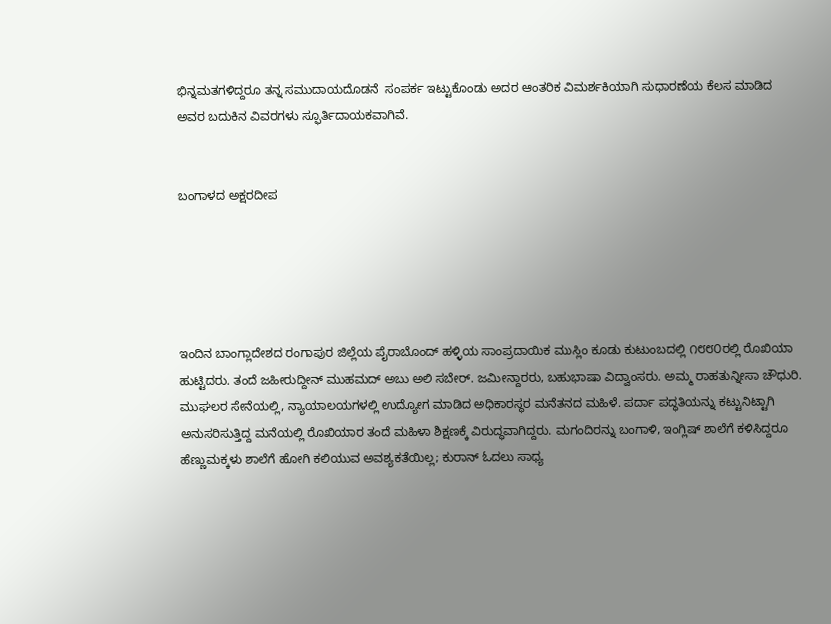ಭಿನ್ನಮತಗಳಿದ್ದರೂ ತನ್ನ ಸಮುದಾಯದೊಡನೆ  ಸಂಪರ್ಕ ಇಟ್ಟುಕೊಂಡು ಅದರ ಆಂತರಿಕ ವಿಮರ್ಶಕಿಯಾಗಿ ಸುಧಾರಣೆಯ ಕೆಲಸ ಮಾಡಿದ ಅವರ ಬದುಕಿನ ವಿವರಗಳು ಸ್ಫೂರ್ತಿದಾಯಕವಾಗಿವೆ.


ಬಂಗಾಳದ ಅಕ್ಷರದೀಪ





ಇಂದಿನ ಬಾಂಗ್ಲಾದೇಶದ ರಂಗಾಪುರ ಜಿಲ್ಲೆಯ ಪೈರಾಬೊಂದ್ ಹಳ್ಳಿಯ ಸಾಂಪ್ರದಾಯಿಕ ಮುಸ್ಲಿಂ ಕೂಡು ಕುಟುಂಬದಲ್ಲಿ ೧೮೮೦ರಲ್ಲಿ ರೊಖಿಯಾ ಹುಟ್ಟಿದರು. ತಂದೆ ಜಹೀರುದ್ದೀನ್ ಮುಹಮದ್ ಅಬು ಅಲಿ ಸಬೇರ್. ಜಮೀನ್ದಾರರು, ಬಹುಭಾಷಾ ವಿದ್ವಾಂಸರು. ಅಮ್ಮ ರಾಹತುನ್ನೀಸಾ ಚೌಧುರಿ. ಮುಘಲರ ಸೇನೆಯಲ್ಲಿ, ನ್ಯಾಯಾಲಯಗಳಲ್ಲಿ ಉದ್ಯೋಗ ಮಾಡಿದ ಅಧಿಕಾರಸ್ಥರ ಮನೆತನದ ಮಹಿಳೆ. ಪರ್ದಾ ಪದ್ಧತಿಯನ್ನು ಕಟ್ಟುನಿಟ್ಟಾಗಿ ಅನುಸರಿಸುತ್ತಿದ್ದ ಮನೆಯಲ್ಲಿ ರೊಖಿಯಾರ ತಂದೆ ಮಹಿಳಾ ಶಿಕ್ಷಣಕ್ಕೆ ವಿರುದ್ಧವಾಗಿದ್ದರು. ಮಗಂದಿರನ್ನು ಬಂಗಾಳಿ, ಇಂಗ್ಲಿಷ್ ಶಾಲೆಗೆ ಕಳಿಸಿದ್ದರೂ ಹೆಣ್ಣುಮಕ್ಕಳು ಶಾಲೆಗೆ ಹೋಗಿ ಕಲಿಯುವ ಅವಶ್ಯಕತೆಯಿಲ್ಲ; ಕುರಾನ್ ಓದಲು ಸಾಧ್ಯ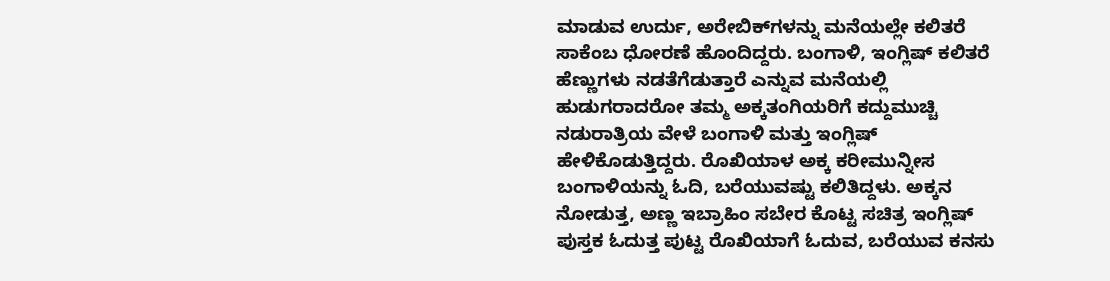ಮಾಡುವ ಉರ್ದು, ಅರೇಬಿಕ್‌ಗಳನ್ನು ಮನೆಯಲ್ಲೇ ಕಲಿತರೆ ಸಾಕೆಂಬ ಧೋರಣೆ ಹೊಂದಿದ್ದರು. ಬಂಗಾಳಿ, ಇಂಗ್ಲಿಷ್ ಕಲಿತರೆ ಹೆಣ್ಣುಗಳು ನಡತೆಗೆಡುತ್ತಾರೆ ಎನ್ನುವ ಮನೆಯಲ್ಲಿ ಹುಡುಗರಾದರೋ ತಮ್ಮ ಅಕ್ಕತಂಗಿಯರಿಗೆ ಕದ್ದುಮುಚ್ಚಿ ನಡುರಾತ್ರಿಯ ವೇಳೆ ಬಂಗಾಳಿ ಮತ್ತು ಇಂಗ್ಲಿಷ್ ಹೇಳಿಕೊಡುತ್ತಿದ್ದರು. ರೊಖಿಯಾಳ ಅಕ್ಕ ಕರೀಮುನ್ನೀಸ ಬಂಗಾಳಿಯನ್ನು ಓದಿ, ಬರೆಯುವಷ್ಟು ಕಲಿತಿದ್ದಳು. ಅಕ್ಕನ ನೋಡುತ್ತ, ಅಣ್ಣ ಇಬ್ರಾಹಿಂ ಸಬೇರ ಕೊಟ್ಟ ಸಚಿತ್ರ ಇಂಗ್ಲಿಷ್ ಪುಸ್ತಕ ಓದುತ್ತ ಪುಟ್ಟ ರೊಖಿಯಾಗೆ ಓದುವ, ಬರೆಯುವ ಕನಸು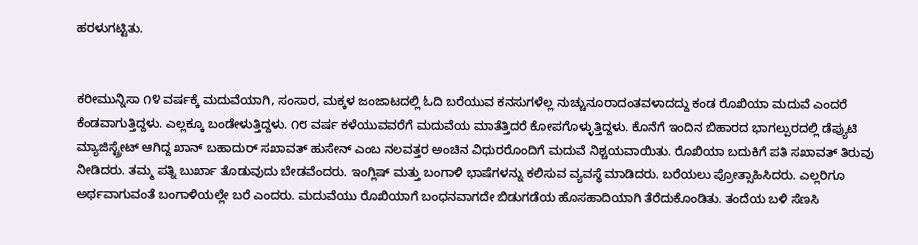ಹರಳುಗಟ್ಟಿತು.


ಕರೀಮುನ್ನಿಸಾ ೧೪ ವರ್ಷಕ್ಕೆ ಮದುವೆಯಾಗಿ, ಸಂಸಾರ, ಮಕ್ಕಳ ಜಂಜಾಟದಲ್ಲಿ ಓದಿ ಬರೆಯುವ ಕನಸುಗಳೆಲ್ಲ ನುಚ್ಚುನೂರಾದಂತವಳಾದದ್ದು ಕಂಡ ರೊಖಿಯಾ ಮದುವೆ ಎಂದರೆ ಕೆಂಡವಾಗುತ್ತಿದ್ದಳು. ಎಲ್ಲಕ್ಕೂ ಬಂಡೇಳುತ್ತಿದ್ದಳು. ೧೮ ವರ್ಷ ಕಳೆಯುವವರೆಗೆ ಮದುವೆಯ ಮಾತೆತ್ತಿದರೆ ಕೋಪಗೊಳ್ಳುತ್ತಿದ್ದಳು. ಕೊನೆಗೆ ಇಂದಿನ ಬಿಹಾರದ ಭಾಗಲ್ಪುರದಲ್ಲಿ ಡೆಪ್ಯುಟಿ ಮ್ಯಾಜಿಸ್ಟ್ರೇಟ್ ಆಗಿದ್ದ ಖಾನ್ ಬಹಾದುರ್ ಸಖಾವತ್ ಹುಸೇನ್ ಎಂಬ ನಲವತ್ತರ ಅಂಚಿನ ವಿಧುರರೊಂದಿಗೆ ಮದುವೆ ನಿಶ್ಚಯವಾಯಿತು. ರೊಖಿಯಾ ಬದುಕಿಗೆ ಪತಿ ಸಖಾವತ್ ತಿರುವು ನೀಡಿದರು. ತಮ್ಮ ಪತ್ನಿ ಬುರ್ಖಾ ತೊಡುವುದು ಬೇಡವೆಂದರು. ಇಂಗ್ಲಿಷ್ ಮತ್ತು ಬಂಗಾಳಿ ಭಾಷೆಗಳನ್ನು ಕಲಿಸುವ ವ್ಯವಸ್ಥೆ ಮಾಡಿದರು. ಬರೆಯಲು ಪ್ರೋತ್ಸಾಹಿಸಿದರು. ಎಲ್ಲರಿಗೂ ಅರ್ಥವಾಗುವಂತೆ ಬಂಗಾಳಿಯಲ್ಲೇ ಬರೆ ಎಂದರು. ಮದುವೆಯು ರೊಖಿಯಾಗೆ ಬಂಧನವಾಗದೇ ಬಿಡುಗಡೆಯ ಹೊಸಹಾದಿಯಾಗಿ ತೆರೆದುಕೊಂಡಿತು. ತಂದೆಯ ಬಳಿ ಸೆಣಸಿ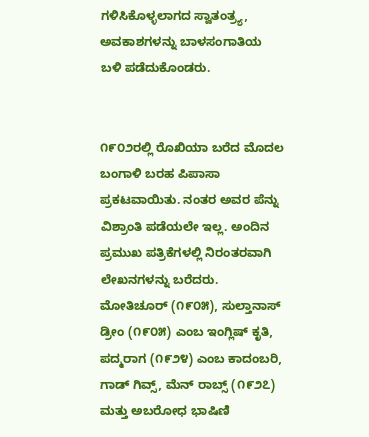ಗಳಿಸಿಕೊಳ್ಳಲಾಗದ ಸ್ವಾತಂತ್ರ್ಯ, ಅವಕಾಶಗಳನ್ನು ಬಾಳಸಂಗಾತಿಯ ಬಳಿ ಪಡೆದುಕೊಂಡರು.


೧೯೦೨ರಲ್ಲಿ ರೊಖಿಯಾ ಬರೆದ ಮೊದಲ ಬಂಗಾಳಿ ಬರಹ ಪಿಪಾಸಾ ಪ್ರಕಟವಾಯಿತು. ನಂತರ ಅವರ ಪೆನ್ನು ವಿಶ್ರಾಂತಿ ಪಡೆಯಲೇ ಇಲ್ಲ. ಅಂದಿನ ಪ್ರಮುಖ ಪತ್ರಿಕೆಗಳಲ್ಲಿ ನಿರಂತರವಾಗಿ ಲೇಖನಗಳನ್ನು ಬರೆದರು. ಮೋತಿಚೂರ್ (೧೯೦೫), ಸುಲ್ತಾನಾಸ್ ಡ್ರೀಂ (೧೯೦೫) ಎಂಬ ಇಂಗ್ಲಿಷ್ ಕೃತಿ, ಪದ್ಮರಾಗ (೧೯೨೪) ಎಂಬ ಕಾದಂಬರಿ, ಗಾಡ್ ಗಿವ್ಸ್, ಮೆನ್ ರಾಬ್ಸ್ (೧೯೨೭) ಮತ್ತು ಅಬರೋಧ ಭಾಷಿಣಿ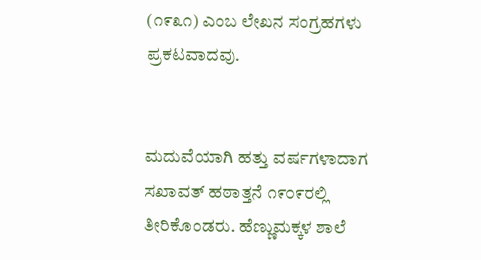(೧೯೩೧) ಎಂಬ ಲೇಖನ ಸಂಗ್ರಹಗಳು ಪ್ರಕಟವಾದವು.


ಮದುವೆಯಾಗಿ ಹತ್ತು ವರ್ಷಗಳಾದಾಗ ಸಖಾವತ್ ಹಠಾತ್ತನೆ ೧೯೦೯ರಲ್ಲಿ ತೀರಿಕೊಂಡರು. ಹೆಣ್ಣುಮಕ್ಕಳ ಶಾಲೆ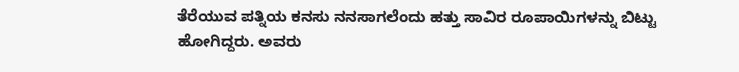ತೆರೆಯುವ ಪತ್ನಿಯ ಕನಸು ನನಸಾಗಲೆಂದು ಹತ್ತು ಸಾವಿರ ರೂಪಾಯಿಗಳನ್ನು ಬಿಟ್ಟು ಹೋಗಿದ್ದರು. ಅವರು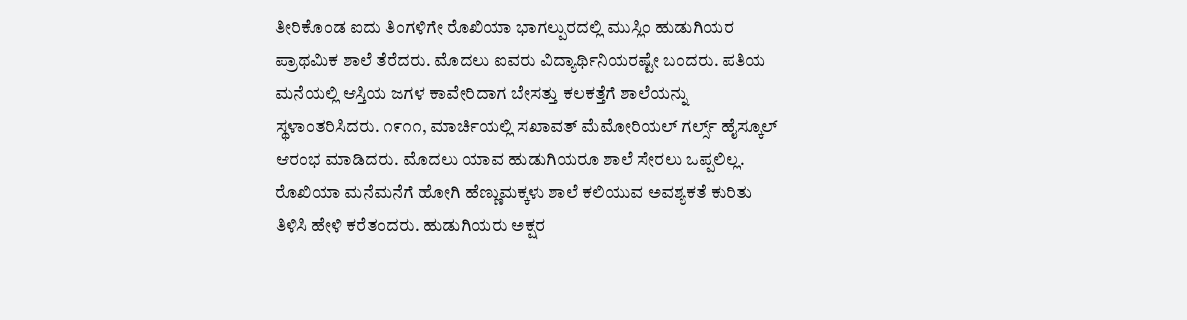ತೀರಿಕೊಂಡ ಐದು ತಿಂಗಳಿಗೇ ರೊಖಿಯಾ ಭಾಗಲ್ಪುರದಲ್ಲಿ ಮುಸ್ಲಿಂ ಹುಡುಗಿಯರ ಪ್ರಾಥಮಿಕ ಶಾಲೆ ತೆರೆದರು. ಮೊದಲು ಐವರು ವಿದ್ಯಾರ್ಥಿನಿಯರಷ್ಟೇ ಬಂದರು. ಪತಿಯ ಮನೆಯಲ್ಲಿ ಆಸ್ತಿಯ ಜಗಳ ಕಾವೇರಿದಾಗ ಬೇಸತ್ತು ಕಲಕತ್ತೆಗೆ ಶಾಲೆಯನ್ನು ಸ್ಥಳಾಂತರಿಸಿದರು. ೧೯೧೧, ಮಾರ್ಚಿಯಲ್ಲಿ ಸಖಾವತ್ ಮೆಮೋರಿಯಲ್ ಗರ್ಲ್ಸ್ ಹೈಸ್ಕೂಲ್ ಆರಂಭ ಮಾಡಿದರು. ಮೊದಲು ಯಾವ ಹುಡುಗಿಯರೂ ಶಾಲೆ ಸೇರಲು ಒಪ್ಪಲಿಲ್ಲ. ರೊಖಿಯಾ ಮನೆಮನೆಗೆ ಹೋಗಿ ಹೆಣ್ಣುಮಕ್ಕಳು ಶಾಲೆ ಕಲಿಯುವ ಅವಶ್ಯಕತೆ ಕುರಿತು ತಿಳಿಸಿ ಹೇಳಿ ಕರೆತಂದರು. ಹುಡುಗಿಯರು ಅಕ್ಷರ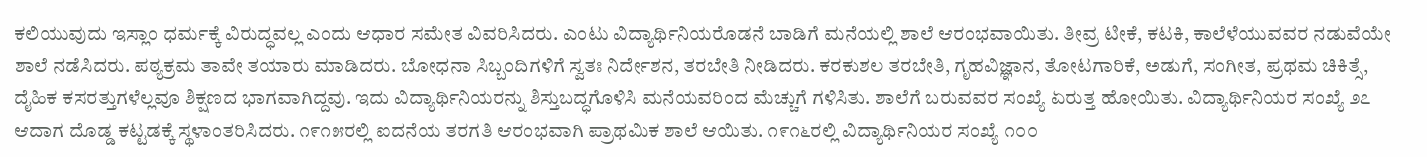ಕಲಿಯುವುದು ಇಸ್ಲಾಂ ಧರ್ಮಕ್ಕೆ ವಿರುದ್ಧವಲ್ಲ ಎಂದು ಆಧಾರ ಸಮೇತ ವಿವರಿಸಿದರು. ಎಂಟು ವಿದ್ಯಾರ್ಥಿನಿಯರೊಡನೆ ಬಾಡಿಗೆ ಮನೆಯಲ್ಲಿ ಶಾಲೆ ಆರಂಭವಾಯಿತು. ತೀವ್ರ ಟೀಕೆ, ಕಟಕಿ, ಕಾಲೆಳೆಯುವವರ ನಡುವೆಯೇ ಶಾಲೆ ನಡೆಸಿದರು. ಪಠ್ಯಕ್ರಮ ತಾವೇ ತಯಾರು ಮಾಡಿದರು. ಬೋಧನಾ ಸಿಬ್ಬಂದಿಗಳಿಗೆ ಸ್ವತಃ ನಿರ್ದೇಶನ, ತರಬೇತಿ ನೀಡಿದರು. ಕರಕುಶಲ ತರಬೇತಿ, ಗೃಹವಿಜ್ಞಾನ, ತೋಟಗಾರಿಕೆ, ಅಡುಗೆ, ಸಂಗೀತ, ಪ್ರಥಮ ಚಿಕಿತ್ಸೆ, ದೈಹಿಕ ಕಸರತ್ತುಗಳೆಲ್ಲವೂ ಶಿಕ್ಷಣದ ಭಾಗವಾಗಿದ್ದವು. ಇದು ವಿದ್ಯಾರ್ಥಿನಿಯರನ್ನು ಶಿಸ್ತುಬದ್ಧಗೊಳಿಸಿ ಮನೆಯವರಿಂದ ಮೆಚ್ಚುಗೆ ಗಳಿಸಿತು. ಶಾಲೆಗೆ ಬರುವವರ ಸಂಖ್ಯೆ ಏರುತ್ತ ಹೋಯಿತು. ವಿದ್ಯಾರ್ಥಿನಿಯರ ಸಂಖ್ಯೆ ೨೭ ಆದಾಗ ದೊಡ್ಡ ಕಟ್ಟಡಕ್ಕೆ ಸ್ಥಳಾಂತರಿಸಿದರು. ೧೯೧೫ರಲ್ಲಿ ಐದನೆಯ ತರಗತಿ ಆರಂಭವಾಗಿ ಪ್ರಾಥಮಿಕ ಶಾಲೆ ಆಯಿತು. ೧೯೧೬ರಲ್ಲಿ ವಿದ್ಯಾರ್ಥಿನಿಯರ ಸಂಖ್ಯೆ ೧೦೦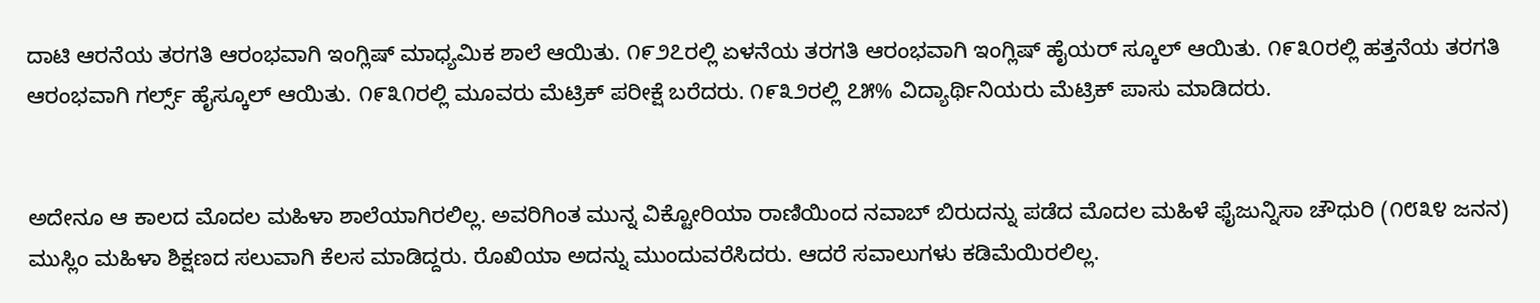ದಾಟಿ ಆರನೆಯ ತರಗತಿ ಆರಂಭವಾಗಿ ಇಂಗ್ಲಿಷ್ ಮಾಧ್ಯಮಿಕ ಶಾಲೆ ಆಯಿತು. ೧೯೨೭ರಲ್ಲಿ ಏಳನೆಯ ತರಗತಿ ಆರಂಭವಾಗಿ ಇಂಗ್ಲಿಷ್ ಹೈಯರ್ ಸ್ಕೂಲ್ ಆಯಿತು. ೧೯೩೦ರಲ್ಲಿ ಹತ್ತನೆಯ ತರಗತಿ ಆರಂಭವಾಗಿ ಗರ್ಲ್ಸ್ ಹೈಸ್ಕೂಲ್ ಆಯಿತು. ೧೯೩೧ರಲ್ಲಿ ಮೂವರು ಮೆಟ್ರಿಕ್ ಪರೀಕ್ಷೆ ಬರೆದರು. ೧೯೩೨ರಲ್ಲಿ ೭೫% ವಿದ್ಯಾರ್ಥಿನಿಯರು ಮೆಟ್ರಿಕ್ ಪಾಸು ಮಾಡಿದರು.


ಅದೇನೂ ಆ ಕಾಲದ ಮೊದಲ ಮಹಿಳಾ ಶಾಲೆಯಾಗಿರಲಿಲ್ಲ. ಅವರಿಗಿಂತ ಮುನ್ನ ವಿಕ್ಟೋರಿಯಾ ರಾಣಿಯಿಂದ ನವಾಬ್ ಬಿರುದನ್ನು ಪಡೆದ ಮೊದಲ ಮಹಿಳೆ ಫೈಜುನ್ನಿಸಾ ಚೌಧುರಿ (೧೮೩೪ ಜನನ) ಮುಸ್ಲಿಂ ಮಹಿಳಾ ಶಿಕ್ಷಣದ ಸಲುವಾಗಿ ಕೆಲಸ ಮಾಡಿದ್ದರು. ರೊಖಿಯಾ ಅದನ್ನು ಮುಂದುವರೆಸಿದರು. ಆದರೆ ಸವಾಲುಗಳು ಕಡಿಮೆಯಿರಲಿಲ್ಲ.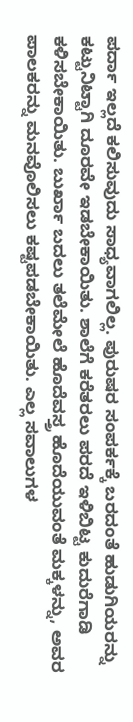ಪರ್ದಾ ಇಲ್ಲದೆ ಕಲಿಸುವುದು ಸಾಧ್ಯವಾಗಲಿಲ್ಲ. ಪುರುಷರ ಸಂಪರ್ಕಕ್ಕೆ ಬರದಂತೆ ಹುಡುಗಿಯರನ್ನು ಕಟ್ಟುನಿಟ್ಟಾಗಿ ದೂರವೇ ಇಡಬೇಕಾಯಿತು. ಶಾಲೆಗೆ ಕರೆತರಲು ಪರದೆ ಇಳಿಬಿಟ್ಟ ಕುದುರೆಗಾಡಿ ಕಳಿಸಬೇಕಾಯಿತು. ಬುರ್ಖಾ ಬದಲು ತಲೆಮೇಲೆ ಹೊದೆವಸ್ತ್ರ ಹೊದೆಯುವಂತೆ ಮಕ್ಕಳನ್ನು, ಅವರ ಪಾಲಕರನ್ನು ಮನವೊಲಿಸಲು ಕಷ್ಟಪಡಬೇಕಾಯಿತು. ಎಲ್ಲ ಸವಾಲುಗಳ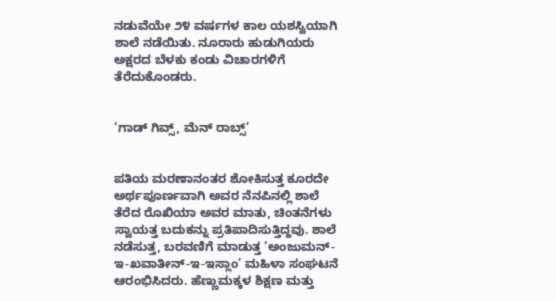ನಡುವೆಯೇ ೨೪ ವರ್ಷಗಳ ಕಾಲ ಯಶಸ್ವಿಯಾಗಿ ಶಾಲೆ ನಡೆಯಿತು. ನೂರಾರು ಹುಡುಗಿಯರು ಅಕ್ಷರದ ಬೆಳಕು ಕಂಡು ವಿಚಾರಗಳಿಗೆ ತೆರೆದುಕೊಂಡರು.


‘ಗಾಡ್ ಗಿವ್ಸ್, ಮೆನ್ ರಾಬ್ಸ್’


ಪತಿಯ ಮರಣಾನಂತರ ಶೋಕಿಸುತ್ತ ಕೂರದೇ ಅರ್ಥಪೂರ್ಣವಾಗಿ ಅವರ ನೆನಪಿನಲ್ಲಿ ಶಾಲೆ ತೆರೆದ ರೊಖಿಯಾ ಅವರ ಮಾತು, ಚಿಂತನೆಗಳು ಸ್ವಾಯತ್ತ ಬದುಕನ್ನು ಪ್ರತಿಪಾದಿಸುತ್ತಿದ್ದವು. ಶಾಲೆ ನಡೆಸುತ್ತ, ಬರವಣಿಗೆ ಮಾಡುತ್ತ ‘ಅಂಜುಮನ್-ಇ-ಖವಾತೀನ್-ಇ-ಇಸ್ಲಾಂ’ ಮಹಿಳಾ ಸಂಘಟನೆ ಆರಂಭಿಸಿದರು. ಹೆಣ್ಣುಮಕ್ಕಳ ಶಿಕ್ಷಣ ಮತ್ತು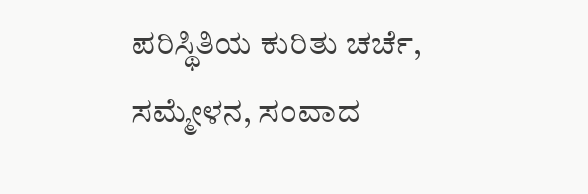ಪರಿಸ್ಥಿತಿಯ ಕುರಿತು ಚರ್ಚೆ, ಸಮ್ಮೇಳನ, ಸಂವಾದ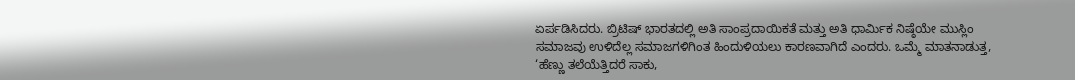ಏರ್ಪಡಿಸಿದರು. ಬ್ರಿಟಿಷ್ ಭಾರತದಲ್ಲಿ ಅತಿ ಸಾಂಪ್ರದಾಯಿಕತೆ ಮತ್ತು ಅತಿ ಧಾರ್ಮಿಕ ನಿಷ್ಠೆಯೇ ಮುಸ್ಲಿಂ ಸಮಾಜವು ಉಳಿದೆಲ್ಲ ಸಮಾಜಗಳಿಗಿಂತ ಹಿಂದುಳಿಯಲು ಕಾರಣವಾಗಿದೆ ಎಂದರು. ಒಮ್ಮೆ ಮಾತನಾಡುತ್ತ, ‘ಹೆಣ್ಣು ತಲೆಯೆತ್ತಿದರೆ ಸಾಕು,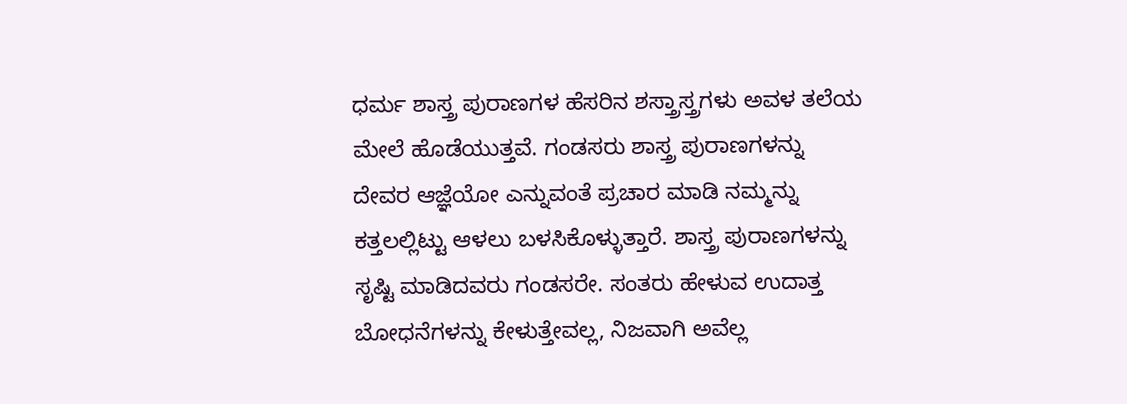ಧರ್ಮ ಶಾಸ್ತ್ರ ಪುರಾಣಗಳ ಹೆಸರಿನ ಶಸ್ತ್ರಾಸ್ತ್ರಗಳು ಅವಳ ತಲೆಯ ಮೇಲೆ ಹೊಡೆಯುತ್ತವೆ. ಗಂಡಸರು ಶಾಸ್ತ್ರ ಪುರಾಣಗಳನ್ನು ದೇವರ ಆಜ್ಞೆಯೋ ಎನ್ನುವಂತೆ ಪ್ರಚಾರ ಮಾಡಿ ನಮ್ಮನ್ನು ಕತ್ತಲಲ್ಲಿಟ್ಟು ಆಳಲು ಬಳಸಿಕೊಳ್ಳುತ್ತಾರೆ. ಶಾಸ್ತ್ರ ಪುರಾಣಗಳನ್ನು ಸೃಷ್ಟಿ ಮಾಡಿದವರು ಗಂಡಸರೇ. ಸಂತರು ಹೇಳುವ ಉದಾತ್ತ ಬೋಧನೆಗಳನ್ನು ಕೇಳುತ್ತೇವಲ್ಲ, ನಿಜವಾಗಿ ಅವೆಲ್ಲ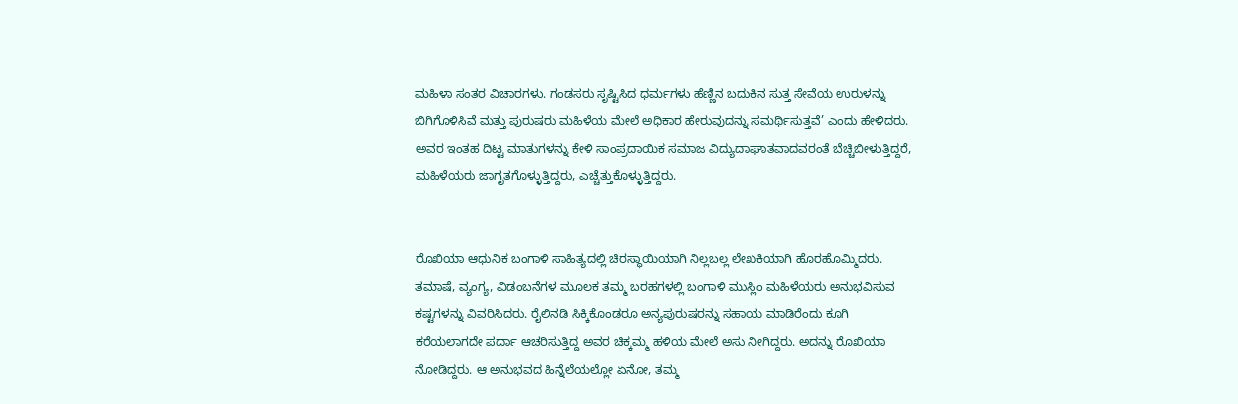ಮಹಿಳಾ ಸಂತರ ವಿಚಾರಗಳು. ಗಂಡಸರು ಸೃಷ್ಟಿಸಿದ ಧರ್ಮಗಳು ಹೆಣ್ಣಿನ ಬದುಕಿನ ಸುತ್ತ ಸೇವೆಯ ಉರುಳನ್ನು ಬಿಗಿಗೊಳಿಸಿವೆ ಮತ್ತು ಪುರುಷರು ಮಹಿಳೆಯ ಮೇಲೆ ಅಧಿಕಾರ ಹೇರುವುದನ್ನು ಸಮರ್ಥಿಸುತ್ತವೆ’ ಎಂದು ಹೇಳಿದರು. ಅವರ ಇಂತಹ ದಿಟ್ಟ ಮಾತುಗಳನ್ನು ಕೇಳಿ ಸಾಂಪ್ರದಾಯಿಕ ಸಮಾಜ ವಿದ್ಯುದಾಘಾತವಾದವರಂತೆ ಬೆಚ್ಚಿಬೀಳುತ್ತಿದ್ದರೆ, ಮಹಿಳೆಯರು ಜಾಗೃತಗೊಳ್ಳುತ್ತಿದ್ದರು, ಎಚ್ಚೆತ್ತುಕೊಳ್ಳುತ್ತಿದ್ದರು.


ರೊಖಿಯಾ ಆಧುನಿಕ ಬಂಗಾಳಿ ಸಾಹಿತ್ಯದಲ್ಲಿ ಚಿರಸ್ಥಾಯಿಯಾಗಿ ನಿಲ್ಲಬಲ್ಲ ಲೇಖಕಿಯಾಗಿ ಹೊರಹೊಮ್ಮಿದರು. ತಮಾಷೆ, ವ್ಯಂಗ್ಯ, ವಿಡಂಬನೆಗಳ ಮೂಲಕ ತಮ್ಮ ಬರಹಗಳಲ್ಲಿ ಬಂಗಾಳಿ ಮುಸ್ಲಿಂ ಮಹಿಳೆಯರು ಅನುಭವಿಸುವ ಕಷ್ಟಗಳನ್ನು ವಿವರಿಸಿದರು. ರೈಲಿನಡಿ ಸಿಕ್ಕಿಕೊಂಡರೂ ಅನ್ಯಪುರುಷರನ್ನು ಸಹಾಯ ಮಾಡಿರೆಂದು ಕೂಗಿ ಕರೆಯಲಾಗದೇ ಪರ್ದಾ ಆಚರಿಸುತ್ತಿದ್ದ ಅವರ ಚಿಕ್ಕಮ್ಮ ಹಳಿಯ ಮೇಲೆ ಅಸು ನೀಗಿದ್ದರು. ಅದನ್ನು ರೊಖಿಯಾ ನೋಡಿದ್ದರು. ಆ ಅನುಭವದ ಹಿನ್ನೆಲೆಯಲ್ಲೋ ಏನೋ, ತಮ್ಮ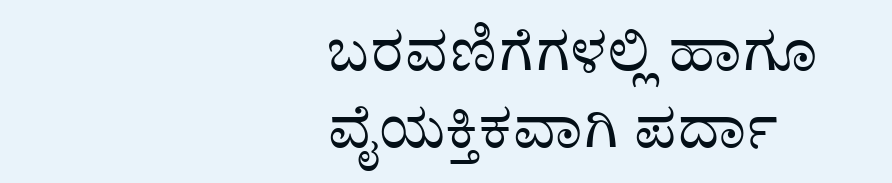ಬರವಣಿಗೆಗಳಲ್ಲಿ ಹಾಗೂ ವೈಯಕ್ತಿಕವಾಗಿ ಪರ್ದಾ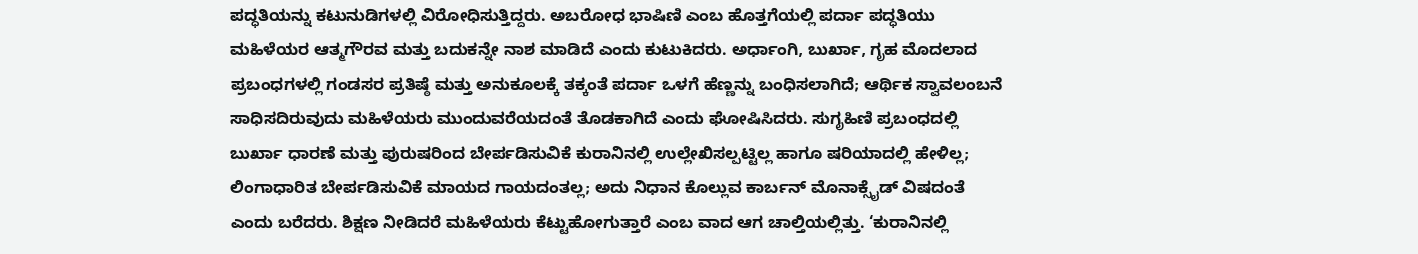ಪದ್ಧತಿಯನ್ನು ಕಟುನುಡಿಗಳಲ್ಲಿ ವಿರೋಧಿಸುತ್ತಿದ್ದರು. ಅಬರೋಧ ಭಾಷಿಣಿ ಎಂಬ ಹೊತ್ತಗೆಯಲ್ಲಿ ಪರ್ದಾ ಪದ್ಧತಿಯು ಮಹಿಳೆಯರ ಆತ್ಮಗೌರವ ಮತ್ತು ಬದುಕನ್ನೇ ನಾಶ ಮಾಡಿದೆ ಎಂದು ಕುಟುಕಿದರು. ಅರ್ಧಾಂಗಿ, ಬುರ್ಖಾ, ಗೃಹ ಮೊದಲಾದ ಪ್ರಬಂಧಗಳಲ್ಲಿ ಗಂಡಸರ ಪ್ರತಿಷ್ಠೆ ಮತ್ತು ಅನುಕೂಲಕ್ಕೆ ತಕ್ಕಂತೆ ಪರ್ದಾ ಒಳಗೆ ಹೆಣ್ಣನ್ನು ಬಂಧಿಸಲಾಗಿದೆ; ಆರ್ಥಿಕ ಸ್ವಾವಲಂಬನೆ ಸಾಧಿಸದಿರುವುದು ಮಹಿಳೆಯರು ಮುಂದುವರೆಯದಂತೆ ತೊಡಕಾಗಿದೆ ಎಂದು ಘೋಷಿಸಿದರು. ಸುಗೃಹಿಣಿ ಪ್ರಬಂಧದಲ್ಲಿ ಬುರ್ಖಾ ಧಾರಣೆ ಮತ್ತು ಪುರುಷರಿಂದ ಬೇರ್ಪಡಿಸುವಿಕೆ ಕುರಾನಿನಲ್ಲಿ ಉಲ್ಲೇಖಿಸಲ್ಪಟ್ಟಿಲ್ಲ ಹಾಗೂ ಷರಿಯಾದಲ್ಲಿ ಹೇಳಿಲ್ಲ; ಲಿಂಗಾಧಾರಿತ ಬೇರ್ಪಡಿಸುವಿಕೆ ಮಾಯದ ಗಾಯದಂತಲ್ಲ; ಅದು ನಿಧಾನ ಕೊಲ್ಲುವ ಕಾರ್ಬನ್ ಮೊನಾಕ್ಸೈಡ್ ವಿಷದಂತೆ ಎಂದು ಬರೆದರು. ಶಿಕ್ಷಣ ನೀಡಿದರೆ ಮಹಿಳೆಯರು ಕೆಟ್ಟುಹೋಗುತ್ತಾರೆ ಎಂಬ ವಾದ ಆಗ ಚಾಲ್ತಿಯಲ್ಲಿತ್ತು. ‘ಕುರಾನಿನಲ್ಲಿ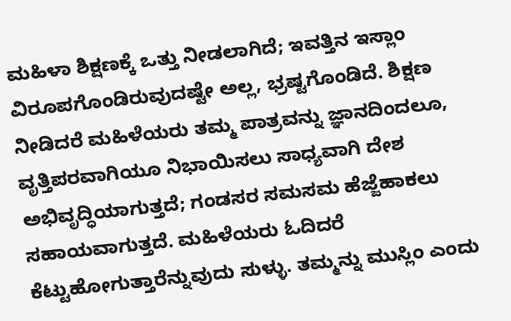ಮಹಿಳಾ ಶಿಕ್ಷಣಕ್ಕೆ ಒತ್ತು ನೀಡಲಾಗಿದೆ; ಇವತ್ತಿನ ಇಸ್ಲಾಂ ವಿರೂಪಗೊಂಡಿರುವುದಷ್ಟೇ ಅಲ್ಲ, ಭ್ರಷ್ಟಗೊಂಡಿದೆ. ಶಿಕ್ಷಣ ನೀಡಿದರೆ ಮಹಿಳೆಯರು ತಮ್ಮ ಪಾತ್ರವನ್ನು ಜ್ಞಾನದಿಂದಲೂ, ವೃತ್ತಿಪರವಾಗಿಯೂ ನಿಭಾಯಿಸಲು ಸಾಧ್ಯವಾಗಿ ದೇಶ ಅಭಿವೃದ್ಧಿಯಾಗುತ್ತದೆ; ಗಂಡಸರ ಸಮಸಮ ಹೆಜ್ಜೆಹಾಕಲು ಸಹಾಯವಾಗುತ್ತದೆ. ಮಹಿಳೆಯರು ಓದಿದರೆ ಕೆಟ್ಟುಹೋಗುತ್ತಾರೆನ್ನುವುದು ಸುಳ್ಳು. ತಮ್ಮನ್ನು ಮುಸ್ಲಿಂ ಎಂದು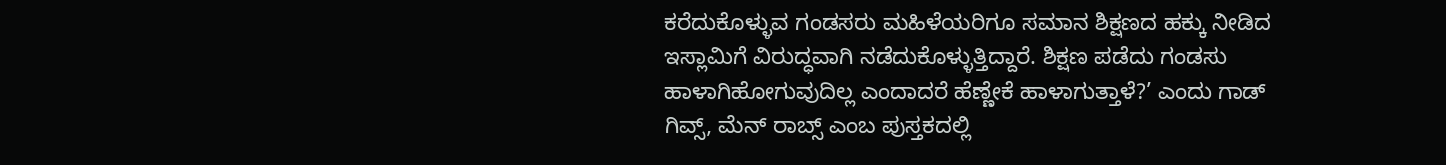ಕರೆದುಕೊಳ್ಳುವ ಗಂಡಸರು ಮಹಿಳೆಯರಿಗೂ ಸಮಾನ ಶಿಕ್ಷಣದ ಹಕ್ಕು ನೀಡಿದ ಇಸ್ಲಾಮಿಗೆ ವಿರುದ್ಧವಾಗಿ ನಡೆದುಕೊಳ್ಳುತ್ತಿದ್ದಾರೆ. ಶಿಕ್ಷಣ ಪಡೆದು ಗಂಡಸು ಹಾಳಾಗಿಹೋಗುವುದಿಲ್ಲ ಎಂದಾದರೆ ಹೆಣ್ಣೇಕೆ ಹಾಳಾಗುತ್ತಾಳೆ?’ ಎಂದು ಗಾಡ್ ಗಿವ್ಸ್, ಮೆನ್ ರಾಬ್ಸ್ ಎಂಬ ಪುಸ್ತಕದಲ್ಲಿ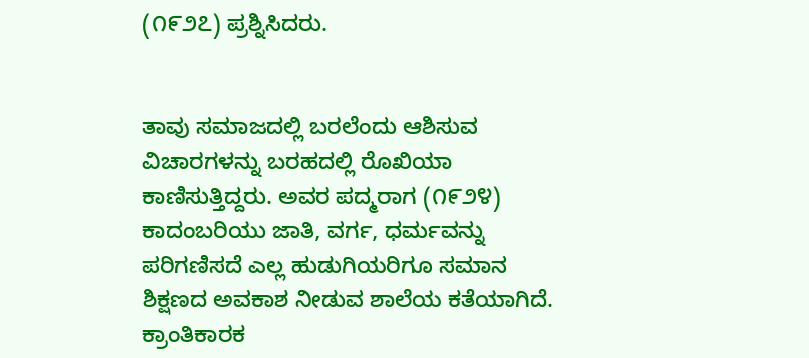(೧೯೨೭) ಪ್ರಶ್ನಿಸಿದರು.


ತಾವು ಸಮಾಜದಲ್ಲಿ ಬರಲೆಂದು ಆಶಿಸುವ ವಿಚಾರಗಳನ್ನು ಬರಹದಲ್ಲಿ ರೊಖಿಯಾ ಕಾಣಿಸುತ್ತಿದ್ದರು. ಅವರ ಪದ್ಮರಾಗ (೧೯೨೪) ಕಾದಂಬರಿಯು ಜಾತಿ, ವರ್ಗ, ಧರ್ಮವನ್ನು ಪರಿಗಣಿಸದೆ ಎಲ್ಲ ಹುಡುಗಿಯರಿಗೂ ಸಮಾನ ಶಿಕ್ಷಣದ ಅವಕಾಶ ನೀಡುವ ಶಾಲೆಯ ಕತೆಯಾಗಿದೆ. ಕ್ರಾಂತಿಕಾರಕ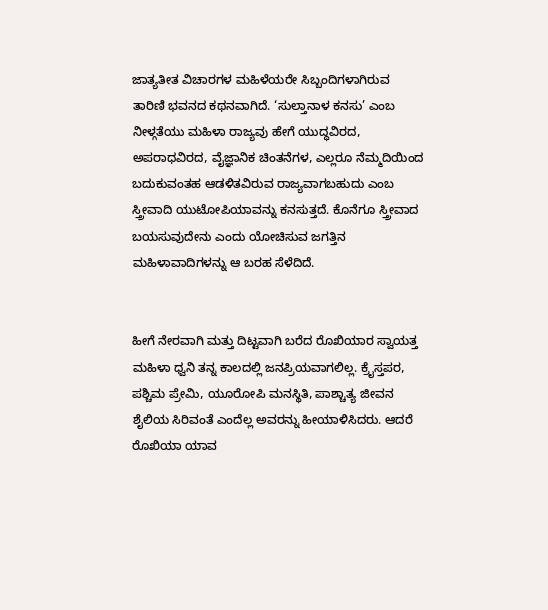ಜಾತ್ಯತೀತ ವಿಚಾರಗಳ ಮಹಿಳೆಯರೇ ಸಿಬ್ಬಂದಿಗಳಾಗಿರುವ ತಾರಿಣಿ ಭವನದ ಕಥನವಾಗಿದೆ. ‘ಸುಲ್ತಾನಾಳ ಕನಸು’ ಎಂಬ ನೀಳ್ಗತೆಯು ಮಹಿಳಾ ರಾಜ್ಯವು ಹೇಗೆ ಯುದ್ಧವಿರದ, ಅಪರಾಧವಿರದ, ವೈಜ್ಞಾನಿಕ ಚಿಂತನೆಗಳ, ಎಲ್ಲರೂ ನೆಮ್ಮದಿಯಿಂದ ಬದುಕುವಂತಹ ಆಡಳಿತವಿರುವ ರಾಜ್ಯವಾಗಬಹುದು ಎಂಬ ಸ್ತ್ರೀವಾದಿ ಯುಟೋಪಿಯಾವನ್ನು ಕನಸುತ್ತದೆ. ಕೊನೆಗೂ ಸ್ತ್ರೀವಾದ ಬಯಸುವುದೇನು ಎಂದು ಯೋಚಿಸುವ ಜಗತ್ತಿನ ಮಹಿಳಾವಾದಿಗಳನ್ನು ಆ ಬರಹ ಸೆಳೆದಿದೆ.


ಹೀಗೆ ನೇರವಾಗಿ ಮತ್ತು ದಿಟ್ಟವಾಗಿ ಬರೆದ ರೊಖಿಯಾರ ಸ್ವಾಯತ್ತ ಮಹಿಳಾ ಧ್ವನಿ ತನ್ನ ಕಾಲದಲ್ಲಿ ಜನಪ್ರಿಯವಾಗಲಿಲ್ಲ. ಕ್ರೈಸ್ತಪರ, ಪಶ್ಚಿಮ ಪ್ರೇಮಿ, ಯೂರೋಪಿ ಮನಸ್ಥಿತಿ, ಪಾಶ್ಚಾತ್ಯ ಜೀವನ ಶೈಲಿಯ ಸಿರಿವಂತೆ ಎಂದೆಲ್ಲ ಅವರನ್ನು ಹೀಯಾಳಿಸಿದರು. ಆದರೆ ರೊಖಿಯಾ ಯಾವ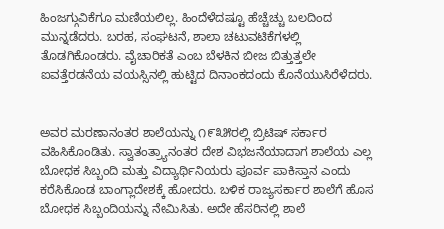ಹಿಂಜಗ್ಗುವಿಕೆಗೂ ಮಣಿಯಲಿಲ್ಲ. ಹಿಂದೆಳೆದಷ್ಟೂ ಹೆಚ್ಚೆಚ್ಚು ಬಲದಿಂದ ಮುನ್ನಡೆದರು. ಬರಹ, ಸಂಘಟನೆ, ಶಾಲಾ ಚಟುವಟಿಕೆಗಳಲ್ಲಿ ತೊಡಗಿಕೊಂಡರು. ವೈಚಾರಿಕತೆ ಎಂಬ ಬೆಳಕಿನ ಬೀಜ ಬಿತ್ತುತ್ತಲೇ ಐವತ್ತೆರಡನೆಯ ವಯಸ್ಸಿನಲ್ಲಿ ಹುಟ್ಟಿದ ದಿನಾಂಕದಂದು ಕೊನೆಯುಸಿರೆಳೆದರು.


ಅವರ ಮರಣಾನಂತರ ಶಾಲೆಯನ್ನು ೧೯೩೫ರಲ್ಲಿ ಬ್ರಿಟಿಷ್ ಸರ್ಕಾರ ವಹಿಸಿಕೊಂಡಿತು. ಸ್ವಾತಂತ್ರ್ಯಾನಂತರ ದೇಶ ವಿಭಜನೆಯಾದಾಗ ಶಾಲೆಯ ಎಲ್ಲ ಬೋಧಕ ಸಿಬ್ಬಂದಿ ಮತ್ತು ವಿದ್ಯಾರ್ಥಿನಿಯರು ಪೂರ್ವ ಪಾಕಿಸ್ತಾನ ಎಂದು ಕರೆಸಿಕೊಂಡ ಬಾಂಗ್ಲಾದೇಶಕ್ಕೆ ಹೋದರು. ಬಳಿಕ ರಾಜ್ಯಸರ್ಕಾರ ಶಾಲೆಗೆ ಹೊಸ ಬೋಧಕ ಸಿಬ್ಬಂದಿಯನ್ನು ನೇಮಿಸಿತು. ಅದೇ ಹೆಸರಿನಲ್ಲಿ ಶಾಲೆ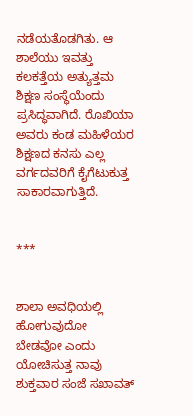ನಡೆಯತೊಡಗಿತು. ಆ ಶಾಲೆಯು ಇವತ್ತು ಕಲಕತ್ತೆಯ ಅತ್ಯುತ್ತಮ ಶಿಕ್ಷಣ ಸಂಸ್ಥೆಯೆಂದು ಪ್ರಸಿದ್ಧವಾಗಿದೆ. ರೊಖಿಯಾ ಅವರು ಕಂಡ ಮಹಿಳೆಯರ ಶಿಕ್ಷಣದ ಕನಸು ಎಲ್ಲ ವರ್ಗದವರಿಗೆ ಕೈಗೆಟುಕುತ್ತ ಸಾಕಾರವಾಗುತ್ತಿದೆ.


***


ಶಾಲಾ ಅವಧಿಯಲ್ಲಿ ಹೋಗುವುದೋ ಬೇಡವೋ ಎಂದು ಯೋಚಿಸುತ್ತ ನಾವು ಶುಕ್ತವಾರ ಸಂಜೆ ಸಖಾವತ್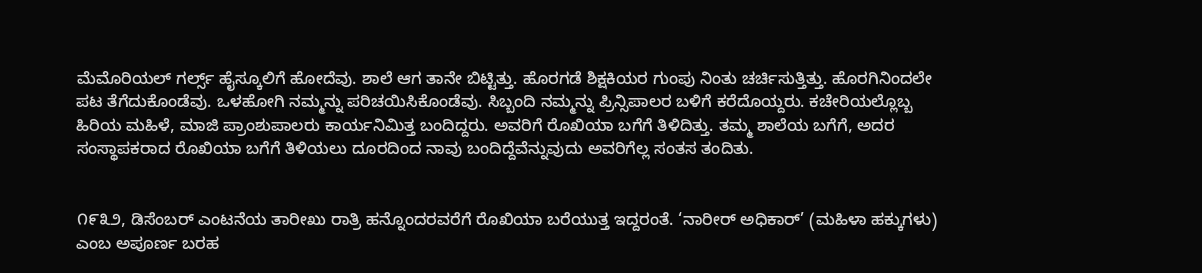ಮೆಮೊರಿಯಲ್ ಗರ್ಲ್ಸ್ ಹೈಸ್ಕೂಲಿಗೆ ಹೋದೆವು. ಶಾಲೆ ಆಗ ತಾನೇ ಬಿಟ್ಟಿತ್ತು. ಹೊರಗಡೆ ಶಿಕ್ಷಕಿಯರ ಗುಂಪು ನಿಂತು ಚರ್ಚಿಸುತ್ತಿತ್ತು. ಹೊರಗಿನಿಂದಲೇ ಪಟ ತೆಗೆದುಕೊಂಡೆವು. ಒಳಹೋಗಿ ನಮ್ಮನ್ನು ಪರಿಚಯಿಸಿಕೊಂಡೆವು. ಸಿಬ್ಬಂದಿ ನಮ್ಮನ್ನು ಪ್ರಿನ್ಸಿಪಾಲರ ಬಳಿಗೆ ಕರೆದೊಯ್ದರು. ಕಚೇರಿಯಲ್ಲೊಬ್ಬ ಹಿರಿಯ ಮಹಿಳೆ, ಮಾಜಿ ಪ್ರಾಂಶುಪಾಲರು ಕಾರ್ಯನಿಮಿತ್ತ ಬಂದಿದ್ದರು. ಅವರಿಗೆ ರೊಖಿಯಾ ಬಗೆಗೆ ತಿಳಿದಿತ್ತು. ತಮ್ಮ ಶಾಲೆಯ ಬಗೆಗೆ, ಅದರ ಸಂಸ್ಥಾಪಕರಾದ ರೊಖಿಯಾ ಬಗೆಗೆ ತಿಳಿಯಲು ದೂರದಿಂದ ನಾವು ಬಂದಿದ್ದೆವೆನ್ನುವುದು ಅವರಿಗೆಲ್ಲ ಸಂತಸ ತಂದಿತು.


೧೯೩೨, ಡಿಸೆಂಬರ್ ಎಂಟನೆಯ ತಾರೀಖು ರಾತ್ರಿ ಹನ್ನೊಂದರವರೆಗೆ ರೊಖಿಯಾ ಬರೆಯುತ್ತ ಇದ್ದರಂತೆ. ‘ನಾರೀರ್ ಅಧಿಕಾರ್’ (ಮಹಿಳಾ ಹಕ್ಕುಗಳು) ಎಂಬ ಅಪೂರ್ಣ ಬರಹ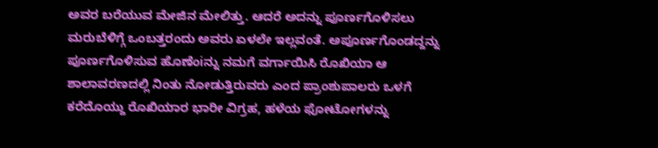ಅವರ ಬರೆಯುವ ಮೇಜಿನ ಮೇಲಿತ್ತು. ಆದರೆ ಅದನ್ನು ಪೂರ್ಣಗೊಳಿಸಲು ಮರುಬೆಳಿಗ್ಗೆ ಒಂಬತ್ತರಂದು ಅವರು ಏಳಲೇ ಇಲ್ಲವಂತೆ. ಅಪೂರ್ಣಗೊಂಡದ್ದನ್ನು ಪೂರ್ಣಗೊಳಿಸುವ ಹೊಣೆಂiನ್ನು ನಮಗೆ ವರ್ಗಾಯಿಸಿ ರೊಖಿಯಾ ಆ ಶಾಲಾವರಣದಲ್ಲಿ ನಿಂತು ನೋಡುತ್ತಿರುವರು ಎಂದ ಪ್ರಾಂಶುಪಾಲರು ಒಳಗೆ ಕರೆದೊಯ್ದು ರೊಖಿಯಾರ ಭಾರೀ ವಿಗ್ರಹ, ಹಳೆಯ ಫೋಟೋಗಳನ್ನು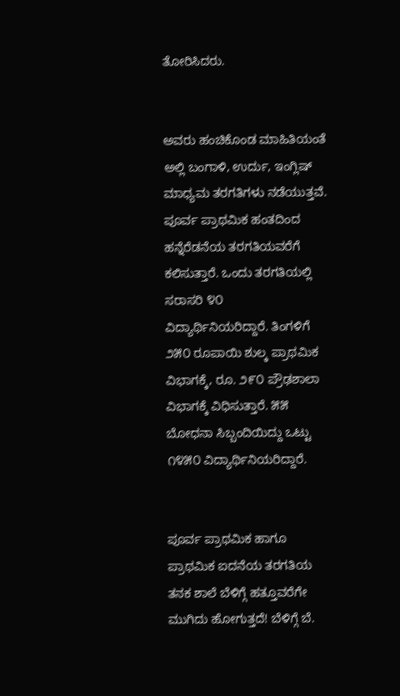ತೋರಿಸಿದರು.


ಅವರು ಹಂಚಿಕೊಂಡ ಮಾಹಿತಿಯಂತೆ ಅಲ್ಲಿ ಬಂಗಾಳಿ, ಉರ್ದು, ಇಂಗ್ಲಿಷ್ ಮಾಧ್ಯಮ ತರಗತಿಗಳು ನಡೆಯುತ್ತವೆ. ಪೂರ್ವ ಪ್ರಾಥಮಿಕ ಹಂತದಿಂದ ಹನ್ನೆರೆಡನೆಯ ತರಗತಿಯವರೆಗೆ ಕಲಿಸುತ್ತಾರೆ. ಒಂದು ತರಗತಿಯಲ್ಲಿ ಸರಾಸರಿ ೪೦ ವಿದ್ಯಾರ್ಥಿನಿಯರಿದ್ದಾರೆ. ತಿಂಗಳಿಗೆ ೨೫೦ ರೂಪಾಯಿ ಶುಲ್ಕ ಪ್ರಾಥಮಿಕ ವಿಭಾಗಕ್ಕೆ, ರೂ. ೨೯೦ ಪ್ರೌಢಶಾಲಾ ವಿಭಾಗಕ್ಕೆ ವಿಧಿಸುತ್ತಾರೆ. ೫೫ ಬೋಧನಾ ಸಿಬ್ಬಂದಿಯಿದ್ದು ಒಟ್ಟು ೧೪೫೦ ವಿದ್ಯಾರ್ಥಿನಿಯರಿದ್ದಾರೆ.


ಪೂರ್ವ ಪ್ರಾಥಮಿಕ ಹಾಗೂ ಪ್ರಾಥಮಿಕ ಐದನೆಯ ತರಗತಿಯ ತನಕ ಶಾಲೆ ಬೆಳಿಗ್ಗೆ ಹತ್ತೂವರೆಗೇ ಮುಗಿದು ಹೋಗುತ್ತದೆ! ಬೆಳಿಗ್ಗೆ ಬೆ.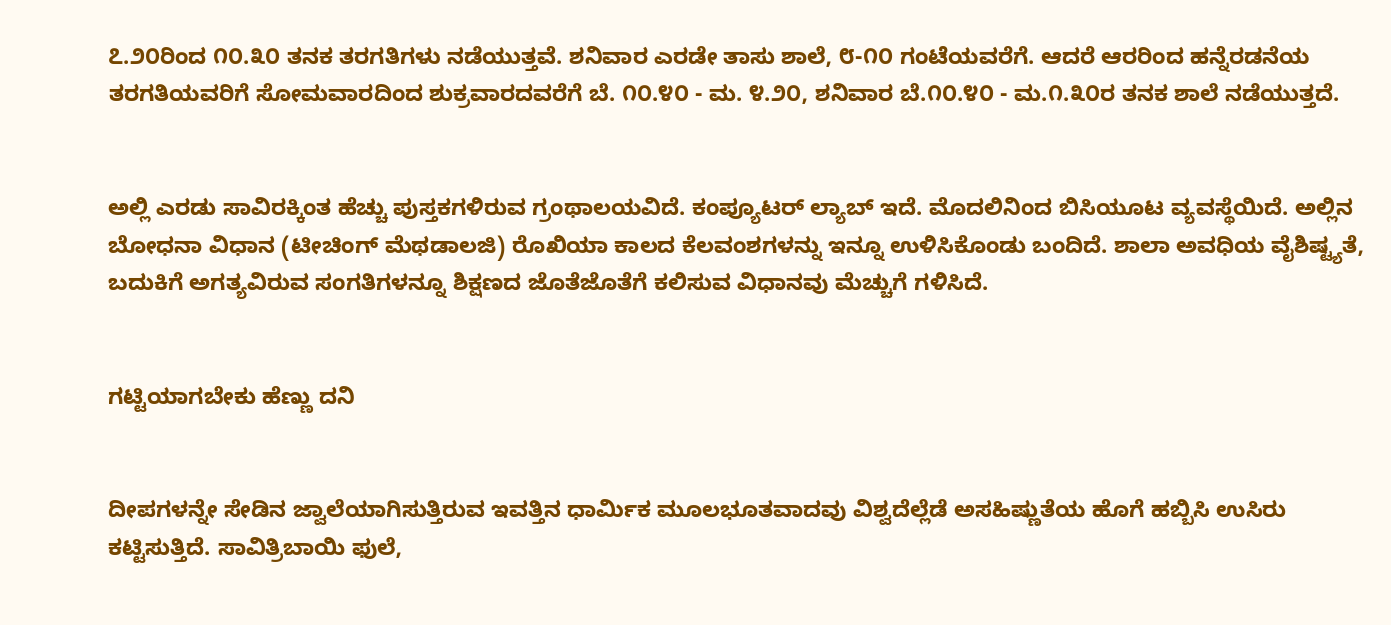೭.೨೦ರಿಂದ ೧೦.೩೦ ತನಕ ತರಗತಿಗಳು ನಡೆಯುತ್ತವೆ. ಶನಿವಾರ ಎರಡೇ ತಾಸು ಶಾಲೆ, ೮-೧೦ ಗಂಟೆಯವರೆಗೆ. ಆದರೆ ಆರರಿಂದ ಹನ್ನೆರಡನೆಯ ತರಗತಿಯವರಿಗೆ ಸೋಮವಾರದಿಂದ ಶುಕ್ರವಾರದವರೆಗೆ ಬೆ. ೧೦.೪೦ - ಮ. ೪.೨೦, ಶನಿವಾರ ಬೆ.೧೦.೪೦ - ಮ.೧.೩೦ರ ತನಕ ಶಾಲೆ ನಡೆಯುತ್ತದೆ.


ಅಲ್ಲಿ ಎರಡು ಸಾವಿರಕ್ಕಿಂತ ಹೆಚ್ಚು ಪುಸ್ತಕಗಳಿರುವ ಗ್ರಂಥಾಲಯವಿದೆ. ಕಂಪ್ಯೂಟರ್ ಲ್ಯಾಬ್ ಇದೆ. ಮೊದಲಿನಿಂದ ಬಿಸಿಯೂಟ ವ್ಯವಸ್ಥೆಯಿದೆ. ಅಲ್ಲಿನ ಬೋಧನಾ ವಿಧಾನ (ಟೀಚಿಂಗ್ ಮೆಥಡಾಲಜಿ) ರೊಖಿಯಾ ಕಾಲದ ಕೆಲವಂಶಗಳನ್ನು ಇನ್ನೂ ಉಳಿಸಿಕೊಂಡು ಬಂದಿದೆ. ಶಾಲಾ ಅವಧಿಯ ವೈಶಿಷ್ಟ್ಯತೆ, ಬದುಕಿಗೆ ಅಗತ್ಯವಿರುವ ಸಂಗತಿಗಳನ್ನೂ ಶಿಕ್ಷಣದ ಜೊತೆಜೊತೆಗೆ ಕಲಿಸುವ ವಿಧಾನವು ಮೆಚ್ಚುಗೆ ಗಳಿಸಿದೆ.


ಗಟ್ಟಿಯಾಗಬೇಕು ಹೆಣ್ಣು ದನಿ


ದೀಪಗಳನ್ನೇ ಸೇಡಿನ ಜ್ವಾಲೆಯಾಗಿಸುತ್ತಿರುವ ಇವತ್ತಿನ ಧಾರ್ಮಿಕ ಮೂಲಭೂತವಾದವು ವಿಶ್ವದೆಲ್ಲೆಡೆ ಅಸಹಿಷ್ಣುತೆಯ ಹೊಗೆ ಹಬ್ಬಿಸಿ ಉಸಿರು ಕಟ್ಟಿಸುತ್ತಿದೆ. ಸಾವಿತ್ರಿಬಾಯಿ ಫುಲೆ,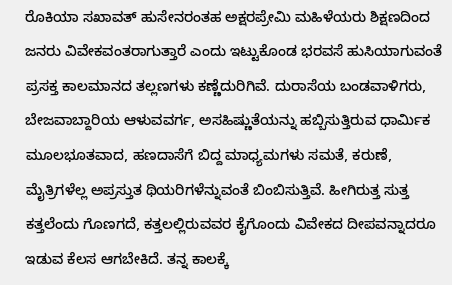ರೊಕಿಯಾ ಸಖಾವತ್ ಹುಸೇನರಂತಹ ಅಕ್ಷರಪ್ರೇಮಿ ಮಹಿಳೆಯರು ಶಿಕ್ಷಣದಿಂದ ಜನರು ವಿವೇಕವಂತರಾಗುತ್ತಾರೆ ಎಂದು ಇಟ್ಟುಕೊಂಡ ಭರವಸೆ ಹುಸಿಯಾಗುವಂತೆ ಪ್ರಸಕ್ತ ಕಾಲಮಾನದ ತಲ್ಲಣಗಳು ಕಣ್ಣೆದುರಿಗಿವೆ. ದುರಾಸೆಯ ಬಂಡವಾಳಿಗರು, ಬೇಜವಾಬ್ದಾರಿಯ ಆಳುವವರ್ಗ, ಅಸಹಿಷ್ಣುತೆಯನ್ನು ಹಬ್ಬಿಸುತ್ತಿರುವ ಧಾರ್ಮಿಕ ಮೂಲಭೂತವಾದ, ಹಣದಾಸೆಗೆ ಬಿದ್ದ ಮಾಧ್ಯಮಗಳು ಸಮತೆ, ಕರುಣೆ, ಮೈತ್ರಿಗಳೆಲ್ಲ ಅಪ್ರಸ್ತುತ ಥಿಯರಿಗಳೆನ್ನುವಂತೆ ಬಿಂಬಿಸುತ್ತಿವೆ. ಹೀಗಿರುತ್ತ ಸುತ್ತ ಕತ್ತಲೆಂದು ಗೊಣಗದೆ, ಕತ್ತಲಲ್ಲಿರುವವರ ಕೈಗೊಂದು ವಿವೇಕದ ದೀಪವನ್ನಾದರೂ ಇಡುವ ಕೆಲಸ ಆಗಬೇಕಿದೆ. ತನ್ನ ಕಾಲಕ್ಕೆ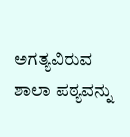ಅಗತ್ಯವಿರುವ ಶಾಲಾ ಪಠ್ಯವನ್ನು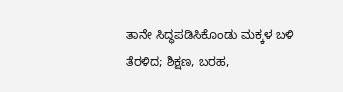ತಾನೇ ಸಿದ್ಧಪಡಿಸಿಕೊಂಡು ಮಕ್ಕಳ ಬಳಿ ತೆರಳಿದ; ಶಿಕ್ಷಣ, ಬರಹ,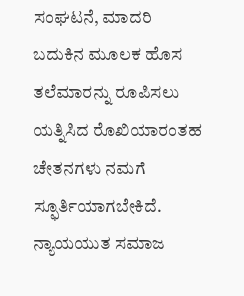ಸಂಘಟನೆ, ಮಾದರಿ ಬದುಕಿನ ಮೂಲಕ ಹೊಸ ತಲೆಮಾರನ್ನು ರೂಪಿಸಲು ಯತ್ನಿಸಿದ ರೊಖಿಯಾರಂತಹ ಚೇತನಗಳು ನಮಗೆ ಸ್ಫೂರ್ತಿಯಾಗಬೇಕಿದೆ. ನ್ಯಾಯಯುತ ಸಮಾಜ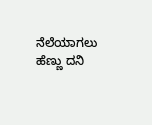ನೆಲೆಯಾಗಲು ಹೆಣ್ಣು ದನಿ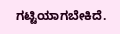ಗಟ್ಟಿಯಾಗಬೇಕಿದೆ.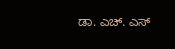ಡಾ. ಎಚ್. ಎಸ್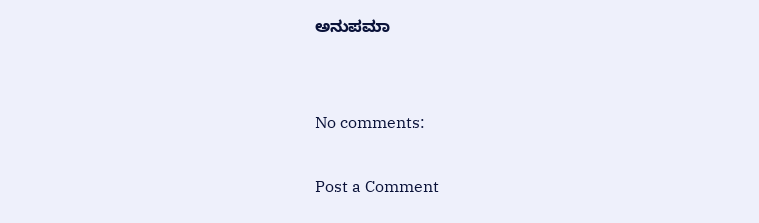ಅನುಪಮಾ


No comments:

Post a Comment